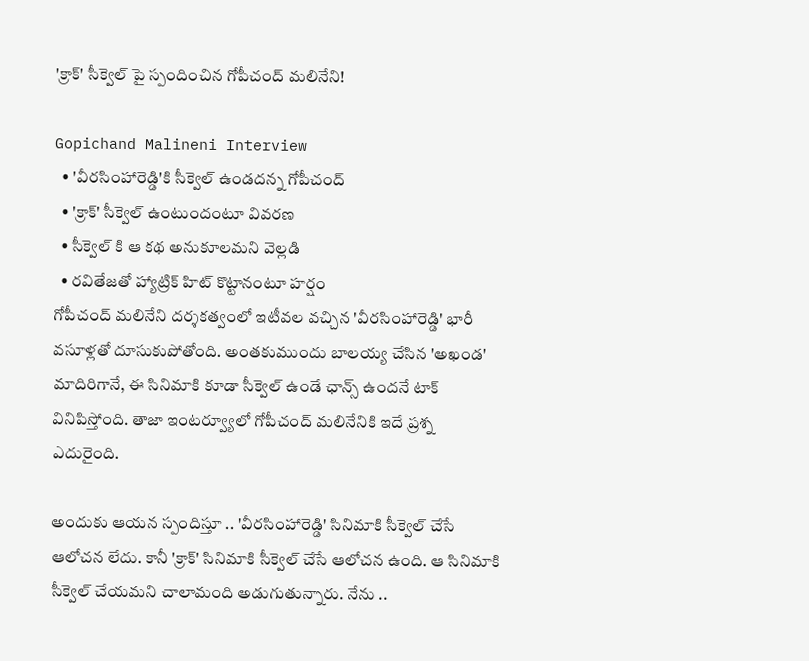'క్రాక్' సీక్వెల్ పై స్పందించిన గోపీచంద్ మలినేని!

Gopichand Malineni Interview
  • 'వీరసింహారెడ్డి'కి సీక్వెల్ ఉండదన్న గోపీచంద్
  • 'క్రాక్' సీక్వెల్ ఉంటుందంటూ వివరణ
  • సీక్వెల్ కి ఆ కథ అనుకూలమని వెల్లడి
  • రవితేజతో హ్యాట్రిక్ హిట్ కొట్టానంటూ హర్షం
గోపీచంద్ మలినేని దర్శకత్వంలో ఇటీవల వచ్చిన 'వీరసింహారెడ్డి' భారీ వసూళ్లతో దూసుకుపోతోంది. అంతకుముందు బాలయ్య చేసిన 'అఖండ' మాదిరిగానే, ఈ సినిమాకి కూడా సీక్వెల్ ఉండే ఛాన్స్ ఉందనే టాక్ వినిపిస్తోంది. తాజా ఇంటర్వ్యూలో గోపీచంద్ మలినేనికి ఇదే ప్రశ్న ఎదురైంది.

అందుకు ఆయన స్పందిస్తూ .. 'వీరసింహారెడ్డి' సినిమాకి సీక్వెల్ చేసే ఆలోచన లేదు. కానీ 'క్రాక్' సినిమాకి సీక్వెల్ చేసే ఆలోచన ఉంది. ఆ సినిమాకి సీక్వెల్ చేయమని చాలామంది అడుగుతున్నారు. నేను ..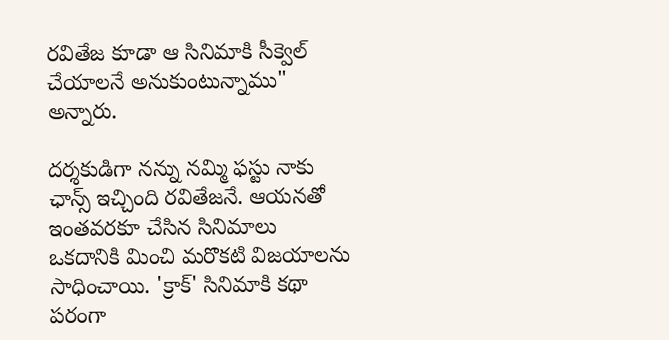రవితేజ కూడా ఆ సినిమాకి సీక్వెల్ చేయాలనే అనుకుంటున్నాము" అన్నారు.

దర్శకుడిగా నన్ను నమ్మి ఫస్టు నాకు ఛాన్స్ ఇచ్చింది రవితేజనే. ఆయనతో ఇంతవరకూ చేసిన సినిమాలు ఒకదానికి మించి మరొకటి విజయాలను సాధించాయి. 'క్రాక్' సినిమాకి కథా పరంగా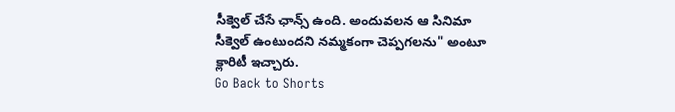సీక్వెల్ చేసే ఛాన్స్ ఉంది. అందువలన ఆ సినిమా సీక్వెల్ ఉంటుందని నమ్మకంగా చెప్పగలను" అంటూ క్లారిటీ ఇచ్చారు.
Go Back to Shorts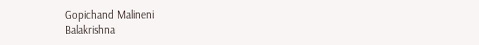Gopichand Malineni
Balakrishna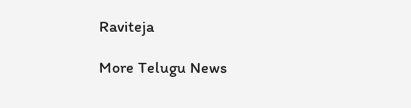Raviteja

More Telugu News